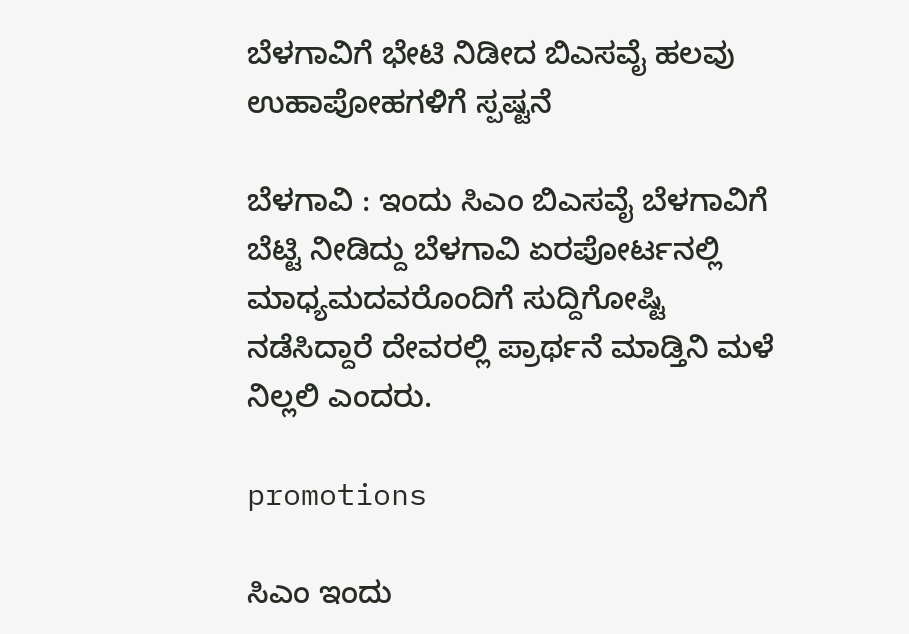ಬೆಳಗಾವಿಗೆ ಭೇಟಿ ನಿಡೀದ ಬಿಎಸವೈ ಹಲವು ಉಹಾಪೋಹಗಳಿಗೆ ಸ್ಪಷ್ಟನೆ

ಬೆಳಗಾವಿ : ಇಂದು ಸಿಎಂ ಬಿಎಸವೈ ಬೆಳಗಾವಿಗೆ ಬೆಟ್ಟಿ ನೀಡಿದ್ದು ಬೆಳಗಾವಿ ಏರಪೋರ್ಟನಲ್ಲಿ ಮಾಧ್ಯಮದವರೊಂದಿಗೆ ಸುದ್ದಿಗೋಷ್ಟಿ ನಡೆಸಿದ್ದಾರೆ ದೇವರಲ್ಲಿ ಪ್ರಾರ್ಥನೆ ಮಾಡ್ತಿನಿ ಮಳೆ ನಿಲ್ಲಲಿ ಎಂದರು.

promotions

ಸಿಎಂ ಇಂದು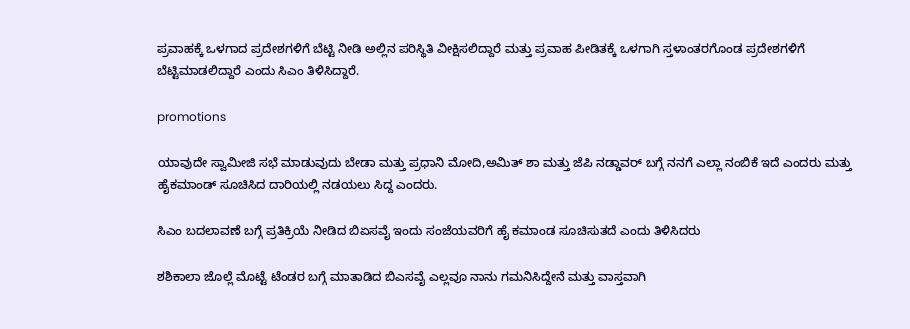ಪ್ರವಾಹಕ್ಕೆ ಒಳಗಾದ ಪ್ರದೇಶಗಳಿಗೆ ಬೆಟ್ಟಿ ನೀಡಿ ಅಲ್ಲಿನ ಪರಿಸ್ಥಿತಿ ವೀಕ್ಷಿಸಲಿದ್ದಾರೆ ಮತ್ತು ಪ್ರವಾಹ ಪೀಡಿತಕ್ಕೆ ಒಳಗಾಗಿ ಸ್ತಳಾಂತರಗೊಂಡ ಪ್ರದೇಶಗಳಿಗೆ ಬೆಟ್ಟಿಮಾಡಲಿದ್ದಾರೆ ಎಂದು ಸಿಎಂ ತಿಳಿಸಿದ್ದಾರೆ.

promotions

ಯಾವುದೇ ಸ್ವಾಮೀಜಿ ಸಭೆ ಮಾಡುವುದು ಬೇಡಾ ಮತ್ತು ಪ್ರಧಾನಿ ಮೋದಿ,ಅಮಿತ್ ಶಾ ಮತ್ತು ಜೆಪಿ ನಡ್ಡಾವರ್ ಬಗ್ಗೆ ನನಗೆ ಎಲ್ಲಾ ನಂಬಿಕೆ ಇದೆ ಎಂದರು ಮತ್ತು ಹೈಕಮಾಂಡ್ ಸೂಚಿಸಿದ ದಾರಿಯಲ್ಲಿ ನಡಯಲು ಸಿದ್ದ ಎಂದರು.

ಸಿಎಂ ಬದಲಾವಣೆ ಬಗ್ಗೆ ಪ್ರತಿಕ್ರಿಯೆ ನೀಡಿದ ಬಿಏಸವೈ ಇಂದು ಸಂಜೆಯವರಿಗೆ ಹೈ ಕಮಾಂಡ ಸೂಚಿಸುತದೆ ಎಂದು ತಿಳಿಸಿದರು

ಶಶಿಕಾಲಾ ಜೊಲ್ಲೆ ಮೊಟ್ಟೆ ಟೆಂಡರ ಬಗ್ಗೆ ಮಾತಾಡಿದ ಬಿಎಸವೈ ಎಲ್ಲವೂ ನಾನು ಗಮನಿಸಿದ್ದೇನೆ ಮತ್ತು ವಾಸ್ತವಾಗಿ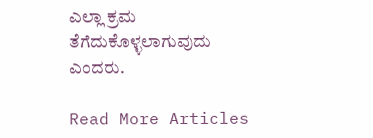ಎಲ್ಲಾ ಕ್ರಮ ತೆಗೆದುಕೊಳ್ಳಲಾಗುವುದು ಎಂದರು.

Read More Articles